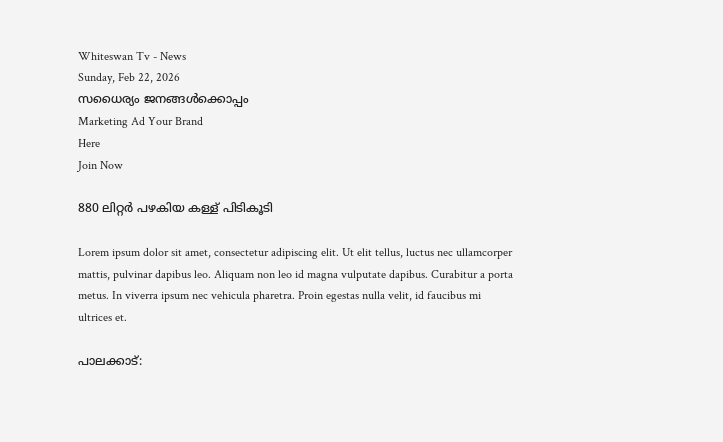Whiteswan Tv - News
Sunday, Feb 22, 2026
സധൈര്യം ജനങ്ങൾക്കൊപ്പം
Marketing Ad Your Brand
Here
Join Now

880 ലിറ്റർ പഴകിയ കള്ള് പിടികൂടി

Lorem ipsum dolor sit amet, consectetur adipiscing elit. Ut elit tellus, luctus nec ullamcorper mattis, pulvinar dapibus leo. Aliquam non leo id magna vulputate dapibus. Curabitur a porta metus. In viverra ipsum nec vehicula pharetra. Proin egestas nulla velit, id faucibus mi ultrices et.

പാലക്കാട്: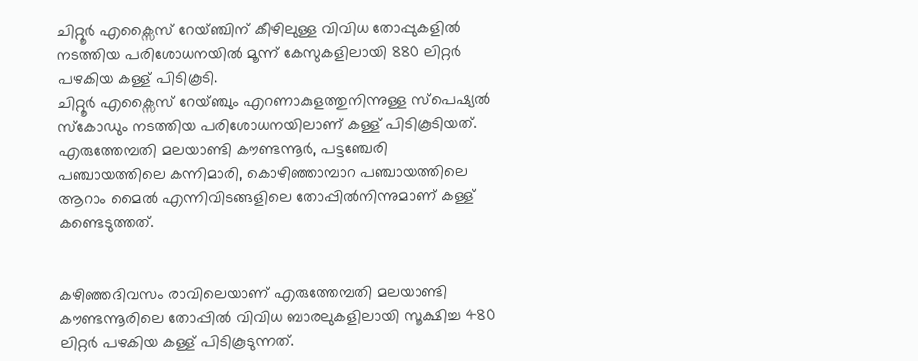ചിറ്റൂർ എക്സൈസ് റേയ്ഞ്ചിന് കീഴിലുള്ള വിവിധ തോപ്പുകളിൽ നടത്തിയ പരിശോധനയിൽ മൂന്ന് കേസുകളിലായി 880 ലിറ്റർ പഴകിയ കള്ള് പിടികൂടി.
ചിറ്റൂർ എക്സൈസ് റേയ്ഞ്ചും എറണാകുളത്തുനിന്നുള്ള സ്പെഷ്യൽ സ്കോഡും നടത്തിയ പരിശോധനയിലാണ് കള്ള് പിടികൂടിയത്. എരുത്തേമ്പതി മലയാണ്ടി കൗണ്ടന്നൂർ, പട്ടഞ്ചേരി പഞ്ചായത്തിലെ കന്നിമാരി, കൊഴിഞ്ഞാമ്പാറ പഞ്ചായത്തിലെ ആറാം മൈൽ എന്നിവിടങ്ങളിലെ തോപ്പിൽനിന്നുമാണ് കള്ള് കണ്ടെടുത്തത്.


കഴിഞ്ഞദിവസം രാവിലെയാണ് എരുത്തേമ്പതി മലയാണ്ടി കൗണ്ടന്നൂരിലെ തോപ്പിൽ വിവിധ ബാരലുകളിലായി സൂക്ഷിച്ച 480 ലിറ്റർ പഴകിയ കള്ള് പിടികൂടുന്നത്.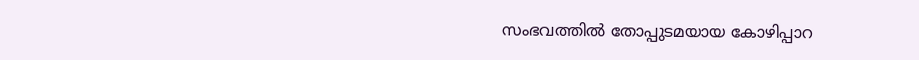സംഭവത്തിൽ തോപ്പുടമയായ കോഴിപ്പാറ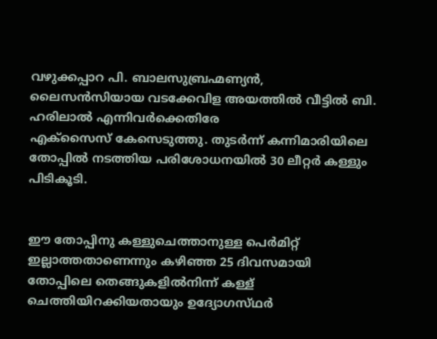വഴുക്കപ്പാറ പി. ബാലസുബ്രഹ്മണ്യൻ, ലൈസൻസിയായ വടക്കേവിള അയത്തിൽ വീട്ടിൽ ബി. ഹരിലാൽ എന്നിവർക്കെതിരേ
എക്സൈസ് കേസെടുത്തു. തുടർന്ന് കന്നിമാരിയിലെ തോപ്പിൽ നടത്തിയ പരിശോധനയിൽ 30 ലീറ്റർ കള്ളും പിടികൂടി.


ഈ തോപ്പിനു കള്ളുചെത്താനുള്ള പെർമിറ്റ് ഇല്ലാത്തതാണെന്നും കഴിഞ്ഞ 25 ദിവസമായി തോപ്പിലെ തെങ്ങുകളിൽനിന്ന് കള്ള് ചെത്തിയിറക്കിയതായും ഉദ്യോഗസ്‌ഥർ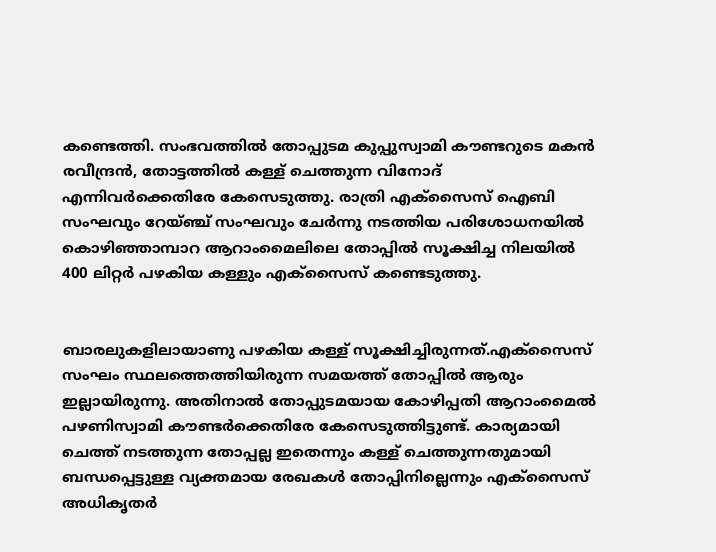കണ്ടെത്തി. സംഭവത്തിൽ തോപ്പുടമ കുപ്പുസ്വാമി കൗണ്ടറുടെ മകൻ രവീന്ദ്രൻ, തോട്ടത്തിൽ കള്ള് ചെത്തുന്ന വിനോദ് എന്നിവർക്കെതിരേ കേസെടുത്തു. രാത്രി എക്സൈസ് ഐബി സംഘവും റേയ്ഞ്ച് സംഘവും ചേർന്നു നടത്തിയ പരിശോധനയിൽ കൊഴിഞ്ഞാമ്പാറ ആറാംമൈലിലെ തോപ്പിൽ സൂക്ഷിച്ച നിലയിൽ 400 ലിറ്റർ പഴകിയ കള്ളും എക്സൈസ് കണ്ടെടുത്തു.


ബാരലുകളിലായാണു പഴകിയ കള്ള് സൂക്ഷിച്ചിരുന്നത്.എക്സൈസ് സംഘം സ്ഥലത്തെത്തിയിരുന്ന സമയത്ത് തോപ്പിൽ ആരും ഇല്ലായിരുന്നു. അതിനാൽ തോപ്പുടമയായ കോഴിപ്പതി ആറാംമൈൽ പഴണിസ്വാമി കൗണ്ടർക്കെതിരേ കേസെടുത്തിട്ടുണ്ട്. കാര്യമായി ചെത്ത് നടത്തുന്ന തോപ്പല്ല ഇതെന്നും കള്ള് ചെത്തുന്നതുമായി ബന്ധപ്പെട്ടുള്ള വ്യക്തമായ രേഖകൾ തോപ്പിനില്ലെന്നും എക്സൈസ് അധികൃതർ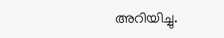അറിയിച്ചു.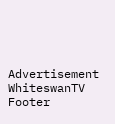Advertisement
WhiteswanTV Footer